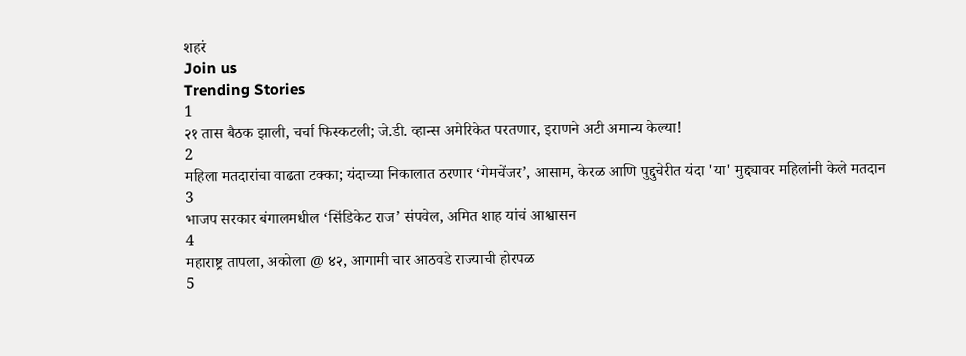शहरं
Join us
Trending Stories
1
२१ तास बैठक झाली, चर्चा फिस्कटली; जे.डी. व्हान्स अमेरिकेत परतणार, इराणने अटी अमान्य केल्या!
2
महिला मतदारांचा वाढता टक्का; यंदाच्या निकालात ठरणार ‘गेमचेंजर’, आसाम, केरळ आणि पुद्दुचेरीत यंदा 'या' मुद्द्यावर महिलांनी केले मतदान
3
भाजप सरकार बंगालमधील ‘सिंडिकेट राज’ संपवेल, अमित शाह यांचं आश्वासन
4
महाराष्ट्र तापला, अकोला @ ४२, आगामी चार आठवडे राज्याची होरपळ
5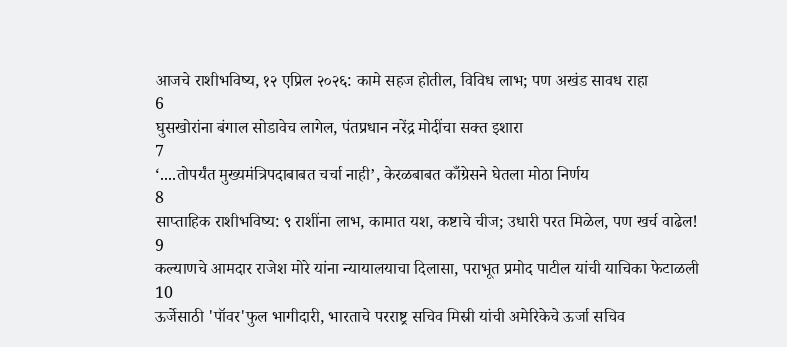आजचे राशीभविष्य, १२ एप्रिल २०२६: कामे सहज होतील, विविध लाभ; पण अखंड सावध राहा
6
घुसखोरांना बंगाल सोडावेच लागेल, पंतप्रधान नरेंद्र मोदींचा सक्त इशारा
7
‘....तोपर्यंत मुख्यमंत्रिपदाबाबत चर्चा नाही’, केरळबाबत काँग्रेसने घेतला मोठा निर्णय
8
साप्ताहिक राशीभविष्य: ९ राशींना लाभ, कामात यश, कष्टाचे चीज; उधारी परत मिळेल, पण खर्च वाढेल!
9
कल्याणचे आमदार राजेश मोरे यांना न्यायालयाचा दिलासा, पराभूत प्रमोद पाटील यांची याचिका फेटाळली
10
ऊर्जेसाठी 'पॉवर'फुल भागीदारी, भारताचे परराष्ट्र सचिव मिस्री यांची अमेरिकेचे ऊर्जा सचिव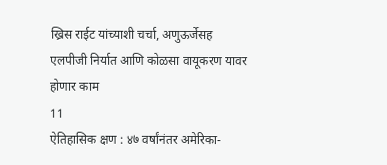ख्रिस राईट यांच्याशी चर्चा, अणुऊर्जेसह एलपीजी निर्यात आणि कोळसा वायूकरण यावर होणार काम
11
ऐतिहासिक क्षण : ४७ वर्षांनंतर अमेरिका-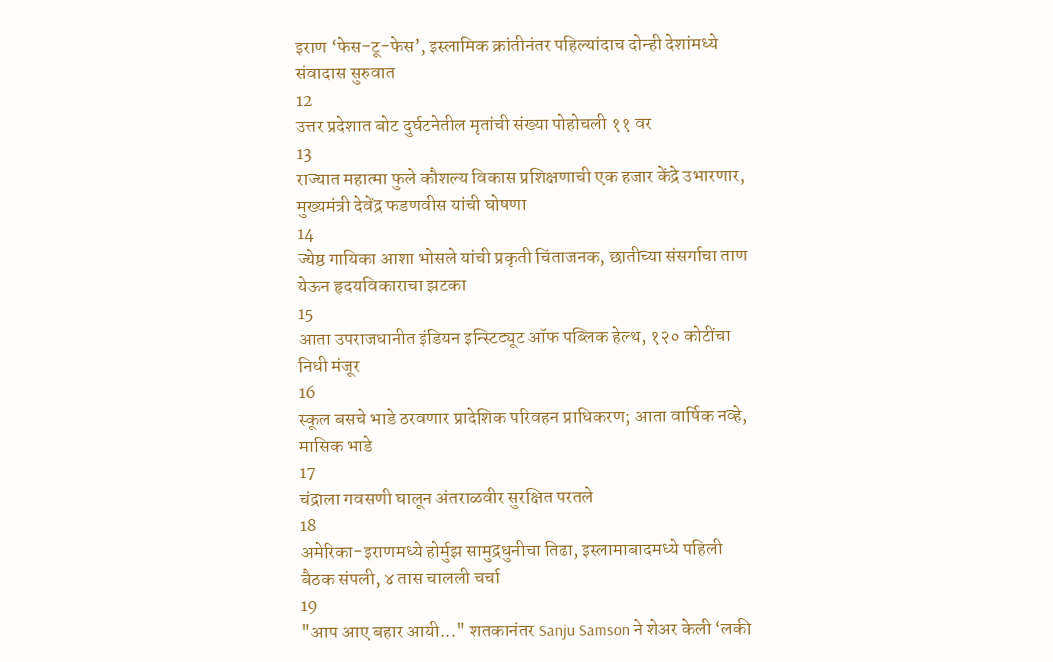इराण ‘फेस-टू-फेस’, इस्लामिक क्रांतीनंतर पहिल्यांदाच दोन्ही देशांमध्ये संवादास सुरुवात
12
उत्तर प्रदेशात बोट दुर्घटनेतील मृतांची संख्या पोहोचली ११ वर
13
राज्यात महात्मा फुले कौशल्य विकास प्रशिक्षणाची एक हजार केंद्रे उभारणार, मुख्यमंत्री देवेंद्र फडणवीस यांची घोषणा
14
ज्येष्ठ गायिका आशा भोसले यांची प्रकृती चिंताजनक, छातीच्या संसर्गाचा ताण येऊन हृदयविकाराचा झटका
15
आता उपराजधानीत इंडियन इन्स्टिट्यूट ऑफ पब्लिक हेल्थ, १२० कोटींचा निधी मंजूर
16
स्कूल बसचे भाडे ठरवणार प्रादेशिक परिवहन प्राधिकरण; आता वार्षिक नव्हे, मासिक भाडे
17
चंद्राला गवसणी घालून अंतराळवीर सुरक्षित परतले
18
अमेरिका-इराणमध्ये होर्मुझ सामुद्रधुनीचा तिढा, इस्लामाबादमध्ये पहिली बैठक संपली, ४ तास चालली चर्चा
19
"आप आए बहार आयी..." शतकानंतर Sanju Samson ने शेअर केली ‘लकी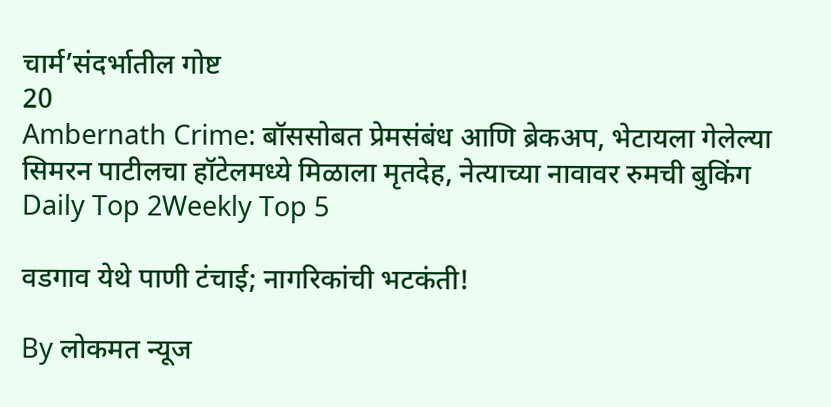चार्म’संदर्भातील गोष्ट
20
Ambernath Crime: बॉससोबत प्रेमसंबंध आणि ब्रेकअप, भेटायला गेलेल्या सिमरन पाटीलचा हॉटेलमध्ये मिळाला मृतदेह, नेत्याच्या नावावर रुमची बुकिंग
Daily Top 2Weekly Top 5

वडगाव येथे पाणी टंचाई; नागरिकांची भटकंती!

By लोकमत न्यूज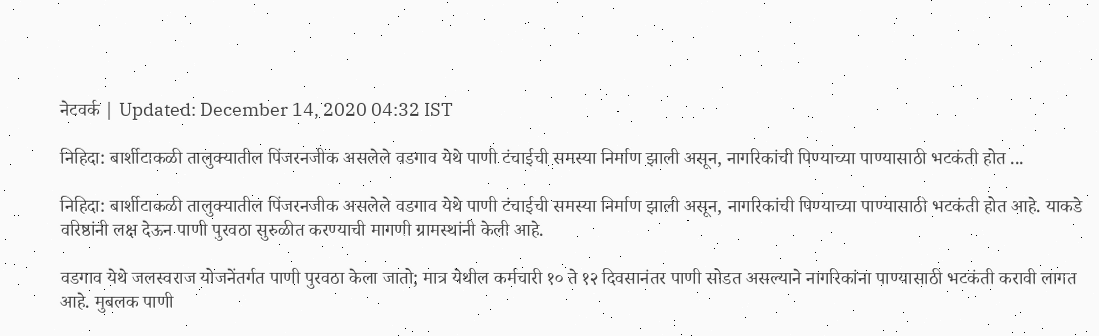नेटवर्क | Updated: December 14, 2020 04:32 IST

निहिदा: बार्शीटाकळी तालुक्यातील पिंजरनजीक असलेले वडगाव येथे पाणी टंचाईची समस्या निर्माण झाली असून, नागरिकांची पिण्याच्या पाण्यासाठी भटकंती होत ...

निहिदा: बार्शीटाकळी तालुक्यातील पिंजरनजीक असलेले वडगाव येथे पाणी टंचाईची समस्या निर्माण झाली असून, नागरिकांची पिण्याच्या पाण्यासाठी भटकंती होत आहे. याकडे वरिष्ठांनी लक्ष देऊन पाणी पुरवठा सुरुळीत करण्याची मागणी ग्रामस्थांनी केली आहे.

वडगाव येथे जलस्वराज योजनेंतर्गत पाणी पुरवठा केला जातो; मात्र येथील कर्मचारी १० ते १२ दिवसानंतर पाणी सोडत असल्याने नागरिकांना पाण्यासाठी भटकंती करावी लागत आहे. मुबलक पाणी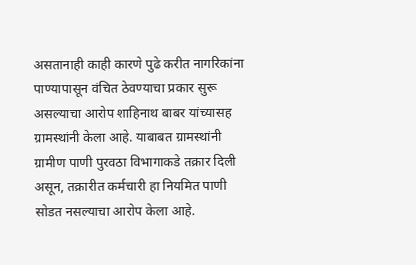असतानाही काही कारणे पुढे करीत नागरिकांना पाण्यापासून वंचित ठेवण्याचा प्रकार सुरू असल्याचा आरोप शाहिनाथ बाबर यांच्यासह ग्रामस्थांनी केला आहे. याबाबत ग्रामस्थांनी ग्रामीण पाणी पुरवठा विभागाकडे तक्रार दिली असून, तक्रारीत कर्मचारी हा नियमित पाणी सोडत नसल्याचा आरोप केला आहे.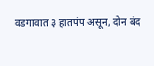वडगावात ३ हातपंप असून, दोन बंद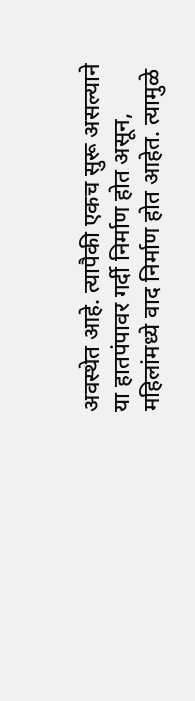अवस्थेत आहे. त्यापैकी एकच सुरू असल्याने या हातपंपावर गर्दी निर्माण होत असून, महिलांमध्ये वाद निर्माण होत आहेत. त्यामुळे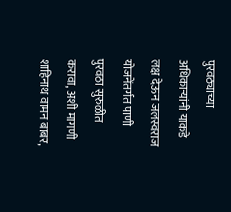पुरवठ्याच्या अधिकाऱ्यांनी याकडे लक्ष देऊन जलस्वराज योजनेंतर्गत पाणी पुरवठा सुरुळीत करावा, अशी मागणी शाहिनाथ वामन बाबर,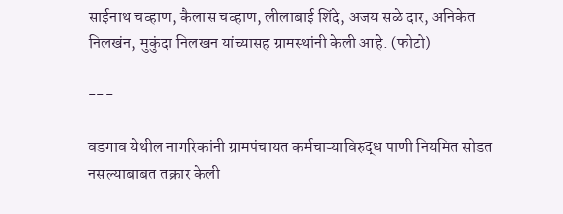साईनाथ चव्हाण, कैलास चव्हाण, लीलाबाई शिंदे, अजय सळे दार, अनिकेत निलखंन, मुकुंदा निलखन यांच्यासह ग्रामस्थांनी केली आहे. (फोटो)

---

वडगाव येथील नागरिकांनी ग्रामपंचायत कर्मचाऱ्याविरुद्ध पाणी नियमित सोडत नसल्याबाबत तक्रार केली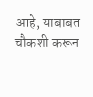आहे, याबाबत चौकशी करून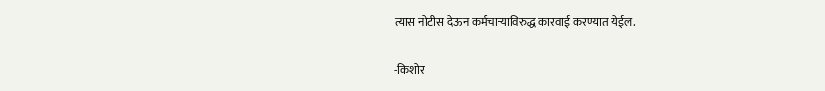त्यास नोटीस देऊन कर्मचाऱ्याविरुद्ध कारवाई करण्यात येईल.

-किशोर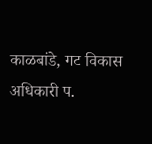काळबांडे, गट विकास अधिकारी प.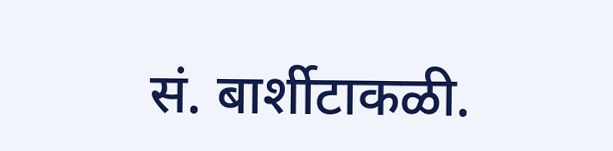सं. बार्शीटाकळी.